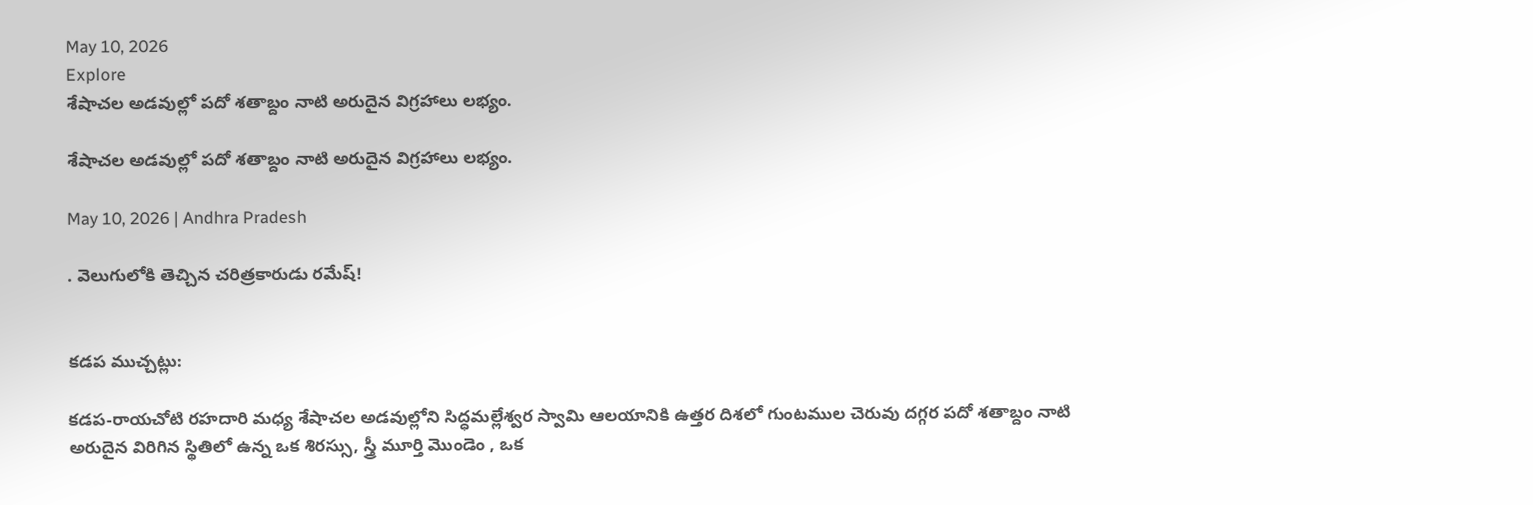May 10, 2026
Explore
శేషాచల అడవుల్లో పదో శతాబ్దం నాటి అరుదైన విగ్రహాలు లభ్యం.

శేషాచల అడవుల్లో పదో శతాబ్దం నాటి అరుదైన విగ్రహాలు లభ్యం.

May 10, 2026 | Andhra Pradesh

. వెలుగులోకి తెచ్చిన చరిత్రకారుడు రమేష్!


కడప ముచ్చట్లు:

కడప-రాయచోటి రహదారి మధ్య శేషాచల అడవుల్లోని సిద్ధమల్లేశ్వర స్వామి ఆలయానికి ఉత్తర దిశలో గుంటముల చెరువు దగ్గర పదో శతాబ్దం నాటి అరుదైన విరిగిన స్థితిలో ఉన్న ఒక శిరస్సు, స్త్రీ మూర్తి మొండెం , ఒక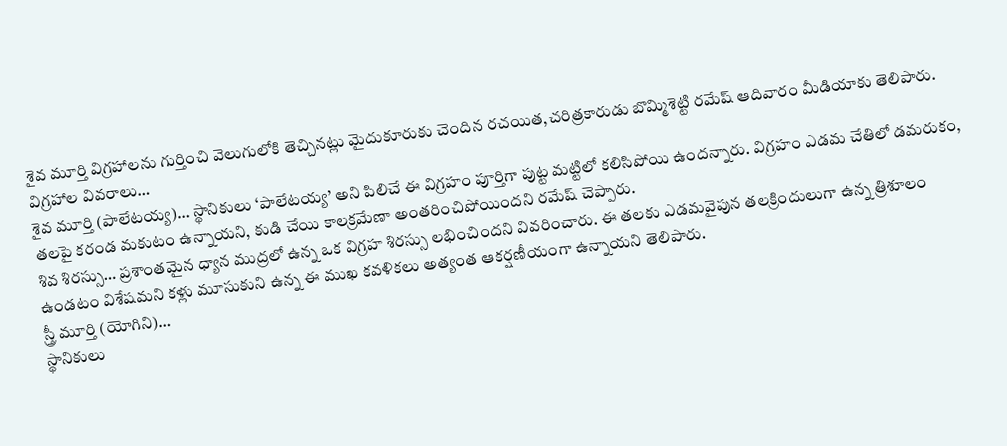శైవ మూర్తి విగ్రహాలను గుర్తించి వెలుగులోకి తెచ్చినట్లు మైదుకూరుకు చెందిన రచయిత,చరిత్రకారుడు బొమ్మిశెట్టి రమేష్ ఆదివారం మీడియాకు తెలిపారు.
విగ్రహాల వివరాలు…
శైవ మూర్తి (పాలేటయ్య)… స్థానికులు ‘పాలేటయ్య’ అని పిలిచే ఈ విగ్రహం పూర్తిగా పుట్ట మట్టిలో కలిసిపోయి ఉందన్నారు. విగ్రహం ఎడమ చేతిలో డమరుకం, తలపై కరండ మకుటం ఉన్నాయని, కుడి చేయి కాలక్రమేణా అంతరించిపోయిందని రమేష్ చెప్పారు.
శివ శిరస్సు… ప్రశాంతమైన ధ్యాన ముద్రలో ఉన్న ఒక విగ్రహ శిరస్సు లభించిందని వివరించారు. ఈ తలకు ఎడమవైపున తలక్రిందులుగా ఉన్న త్రిశూలం ఉండటం విశేషమని కళ్లు మూసుకుని ఉన్న ఈ ముఖ కవళికలు అత్యంత ఆకర్షణీయంగా ఉన్నాయని తెలిపారు.
స్త్రీ మూర్తి (యోగిని)…
స్థానికులు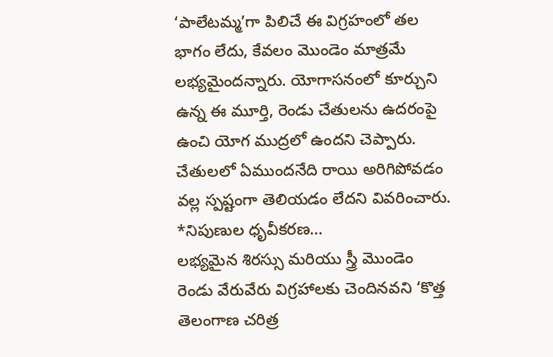‘పాలేటమ్మ’గా పిలిచే ఈ విగ్రహంలో తల భాగం లేదు, కేవలం మొండెం మాత్రమే లభ్యమైందన్నారు. యోగాసనంలో కూర్చుని ఉన్న ఈ మూర్తి, రెండు చేతులను ఉదరంపై ఉంచి యోగ ముద్రలో ఉందని చెప్పారు. చేతులలో ఏముందనేది రాయి అరిగిపోవడం వల్ల స్పష్టంగా తెలియడం లేదని వివరించారు.
*నిపుణుల ధృవీకరణ…
లభ్యమైన శిరస్సు మరియు స్త్రీ మొండెం రెండు వేరువేరు విగ్రహాలకు చెందినవని ‘కొత్త తెలంగాణ చరిత్ర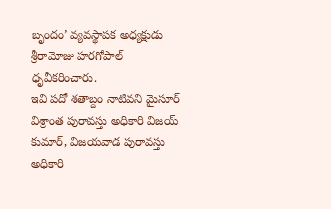బృందం’ వ్యవస్థాపక అధ్యక్షుడు శ్రీరామోజు హరగోపాల్ ధృవీకరించారు.
ఇవి పదో శతాబ్దం నాటివని మైసూర్ విశ్రాంత పురావస్తు అధికారి విజయ్ కుమార్, విజయవాడ పురావస్తు అధికారి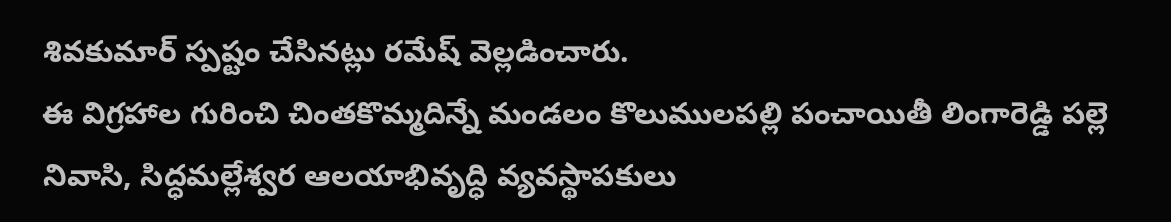శివకుమార్ స్పష్టం చేసినట్లు రమేష్ వెల్లడించారు.
ఈ విగ్రహాల గురించి చింతకొమ్మదిన్నే మండలం కొలుములపల్లి పంచాయితీ లింగారెడ్డి పల్లె నివాసి, సిద్ధమల్లేశ్వర ఆలయాభివృద్ధి వ్యవస్థాపకులు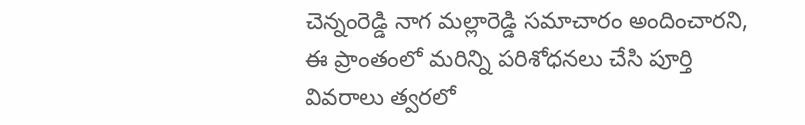చెన్నంరెడ్డి నాగ మల్లారెడ్డి సమాచారం అందించారని, ఈ ప్రాంతంలో మరిన్ని పరిశోధనలు చేసి పూర్తి వివరాలు త్వరలో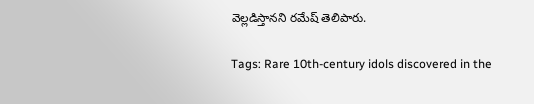వెల్లడిస్తానని రమేష్ తెలిపారు.

Tags: Rare 10th-century idols discovered in the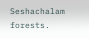Seshachalam forests.